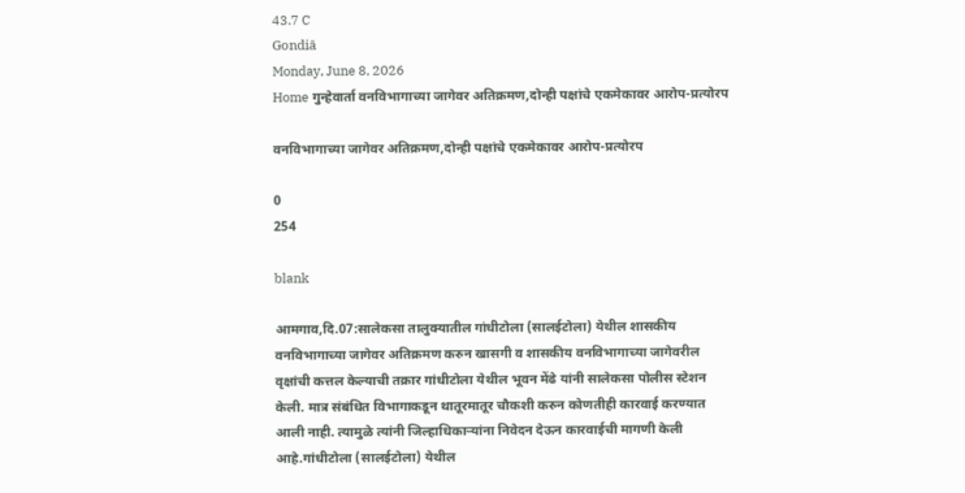43.7 C
Gondiā
Monday, June 8, 2026
Home गुन्हेवार्ता वनविभागाच्या जागेवर अतिक्रमण,दोन्ही पक्षांचे एकमेकावर आरोप-प्रत्योरप

वनविभागाच्या जागेवर अतिक्रमण,दोन्ही पक्षांचे एकमेकावर आरोप-प्रत्योरप

0
254

blank

आमगाव,दि.07:सालेकसा तालुक्यातील गांधीटोला (सालईटोला) येथील शासकीय वनविभागाच्या जागेवर अतिक्रमण करुन खासगी व शासकीय वनविभागाच्या जागेवरील वृक्षांची कत्तल केल्याची तक्रार गांधीटोला येथील भूवन मेंढे यांनी सालेकसा पोलीस स्टेशन केली. मात्र संबंधित विभागाकडून थातूरमातूर चौकशी करुन कोणतीही कारवाई करण्यात आली नाही. त्यामुळे त्यांनी जिल्हाधिकाऱ्यांना निवेदन देऊन कारवाईची मागणी केली आहे.गांधीटोला (सालईटोला) येथील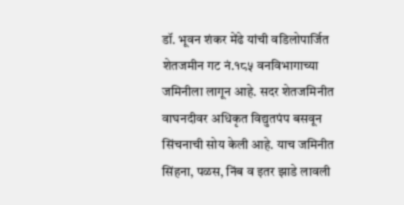डॉ. भूवन शंकर मेंढे यांची वडिलोपार्जित शेतजमीन गट नं.१८५ वनविभागाच्या जमिनीला लागून आहे. सदर शेतजमिनीत वाघनदीवर अधिकृत विद्युतपंप बसवून सिंचनाची सोय केली आहे. याच जमिनीत सिंहना, पळस, निंब व इतर झाडे लावली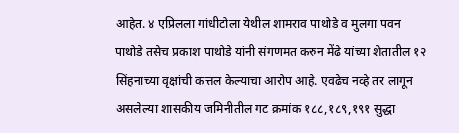आहेत. ४ एप्रिलला गांधीटोला येथील शामराव पाथोडे व मुलगा पवन पाथोडे तसेच प्रकाश पाथोडे यांनी संगणमत करुन मेंढे यांच्या शेतातील १२ सिंहनाच्या वृक्षांची कत्तल केल्याचा आरोप आहे. एवढेच नव्हे तर लागून असलेल्या शासकीय जमिनीतील गट क्रमांक १८८,१८९,१९१ सुद्धा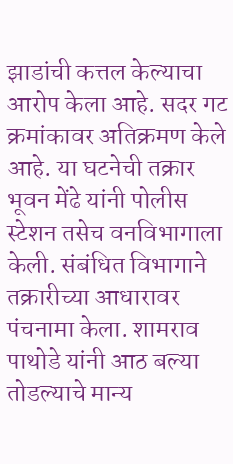झाडांची कत्तल केल्याचा आरोप केला आहे. सदर गट क्रमांकावर अतिक्रमण केले आहे. या घटनेची तक्रार भूवन मेंढे यांनी पोलीस स्टेशन तसेच वनविभागाला केली. संबंधित विभागाने तक्रारीच्या आधारावर पंचनामा केला. शामराव पाथोडे यांनी आठ बल्या तोडल्याचे मान्य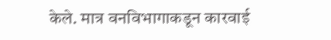केले. मात्र वनविभागाकडून कारवाई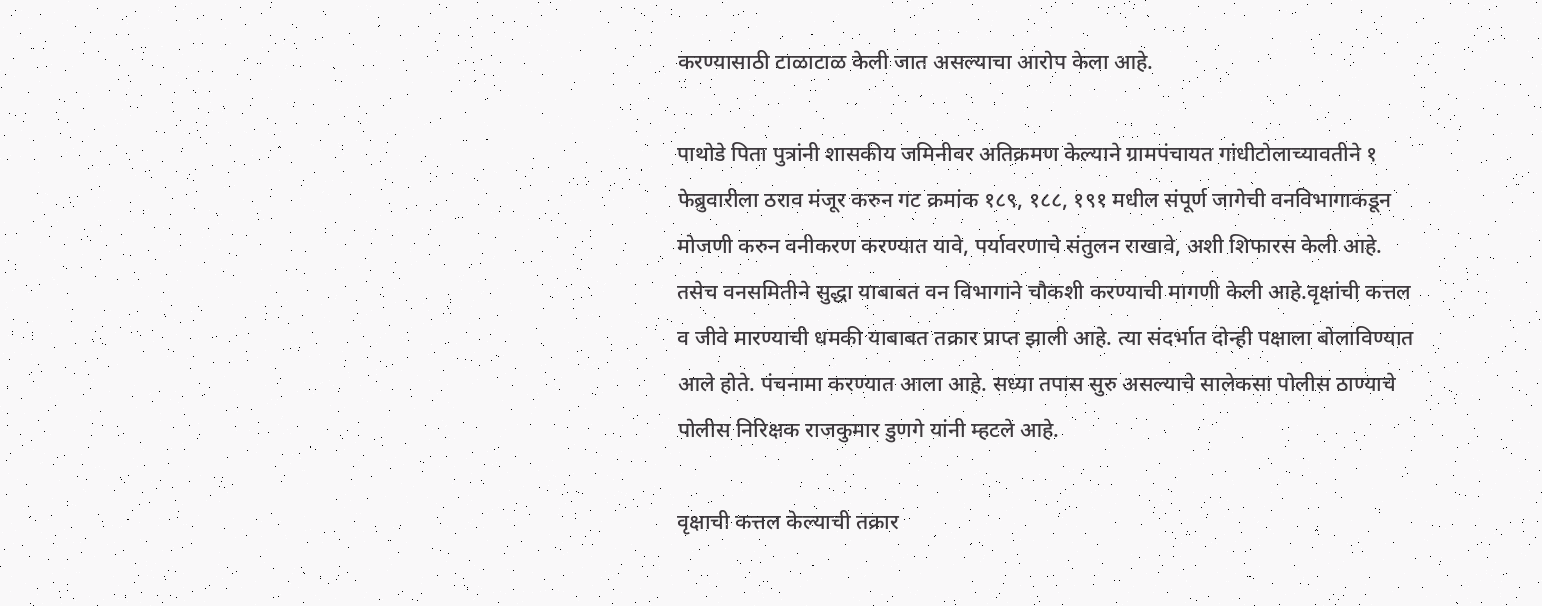करण्यासाठी टाळाटाळ केली जात असल्याचा आरोप केला आहे.

पाथोडे पिता पुत्रांनी शासकीय जमिनीवर अतिक्रमण केल्याने ग्रामपंचायत गांधीटोलाच्यावतीने १ फेब्रुवारीला ठराव मंजूर करुन गट क्रमांक १८९, १८८, १९१ मधील संपूर्ण जागेची वनविभागाकडून मोजणी करुन वनीकरण करण्यात यावे, पर्यावरणाचे संतुलन राखावे, अशी शिफारस केली आहे. तसेच वनसमितीने सुद्धा याबाबत वन विभागाने चौकशी करण्याची मागणी केली आहे.वृक्षांची कत्तल व जीवे मारण्याची धमकी याबाबत तक्रार प्राप्त झाली आहे. त्या संदर्भात दोन्ही पक्षाला बोलाविण्यात आले होते. पंचनामा करण्यात आला आहे. सध्या तपास सुरु असल्याचे सालेकसा पोलीस ठाण्याचे पोलीस निरिक्षक राजकुमार डुणगे यांनी म्हटले आहे.

वृक्षाची कत्तल केल्याची तक्रार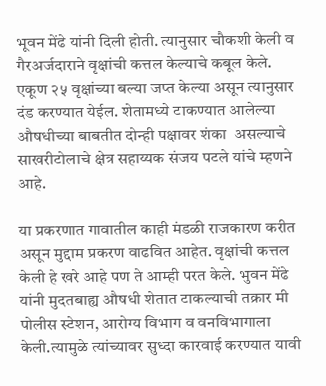भूवन मेंढे यांनी दिली होती. त्यानुसार चौकशी केली व गैरअर्जदाराने वृक्षांची कत्तल केल्याचे कबूल केले. एकूण २५ वृक्षांच्या बल्या जप्त केल्या असून त्यानुसार दंड करण्यात येईल. शेतामध्ये टाकण्यात आलेल्या औषधीच्या बाबतीत दोन्ही पक्षावर शंका  असल्याचे साखरीटोलाचे क्षेत्र सहाय्यक संजय पटले यांचे म्हणने आहे.

या प्रकरणात गावातील काही मंडळी राजकारण करीत असून मुद्दाम प्रकरण वाढवित आहेत. वृक्षांची कत्तल केली हे खरे आहे पण ते आम्ही परत केले. भुवन मेंढे यांनी मुदतबाह्य औषधी शेतात टाकल्याची तक्रार मी पोलीस स्टेशन, आरोग्य विभाग व वनविभागाला केली.त्यामुळे त्यांच्यावर सुध्दा कारवाई करण्यात यावी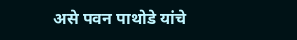असे पवन पाथोडे यांचे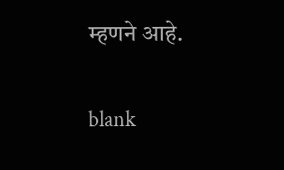म्हणने आहे.

blank